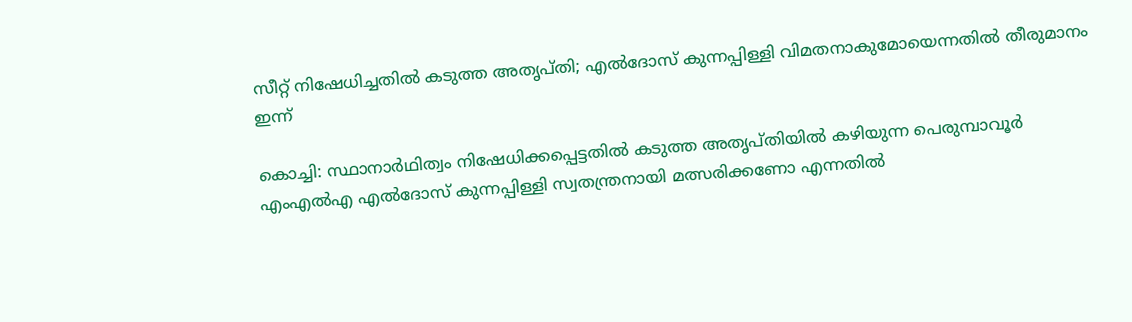സീറ്റ് നിഷേധിച്ചതില്‍ കടുത്ത അതൃപ്തി; എല്‍ദോസ് കുന്നപ്പിള്ളി വിമതനാകുമോയെന്നതില്‍ തീരുമാനം ഇന്ന്

കൊച്ചി: സ്ഥാനാര്‍ഥിത്വം നിഷേധിക്കപ്പെട്ടതില്‍ കടുത്ത അതൃപ്തിയില്‍ കഴിയുന്ന പെരുമ്പാവൂര്‍ എംഎല്‍എ എല്‍ദോസ് കുന്നപ്പിള്ളി സ്വതന്ത്രനായി മത്സരിക്കണോ എന്നതില്‍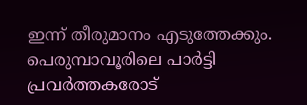ഇന്ന് തീരുമാനം എടുത്തേക്കും. പെരുമ്പാവൂരിലെ പാര്‍ട്ടി പ്രവര്‍ത്തകരോട്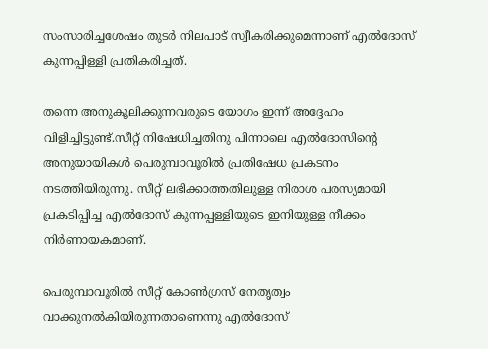സംസാരിച്ചശേഷം തുടര്‍ നിലപാട് സ്വീകരിക്കുമെന്നാണ് എല്‍ദോസ് കുന്നപ്പിള്ളി പ്രതികരിച്ചത്.

തന്നെ അനുകൂലിക്കുന്നവരുടെ യോഗം ഇന്ന് അദ്ദേഹം വിളിച്ചിട്ടുണ്ട്.സീറ്റ് നിഷേധിച്ചതിനു പിന്നാലെ എല്‍ദോസിന്റെ അനുയായികള്‍ പെരുമ്പാവൂരില്‍ പ്രതിഷേധ പ്രകടനം നടത്തിയിരുന്നു. സീറ്റ് ലഭിക്കാത്തതിലുള്ള നിരാശ പരസ്യമായി പ്രകടിപ്പിച്ച എല്‍ദോസ് കുന്നപ്പള്ളിയുടെ ഇനിയുള്ള നീക്കം നിര്‍ണായകമാണ്.

പെരുമ്പാവൂരില്‍ സീറ്റ് കോണ്‍ഗ്രസ് നേതൃത്വം വാക്കുനല്‍കിയിരുന്നതാണെന്നു എല്‍ദോസ്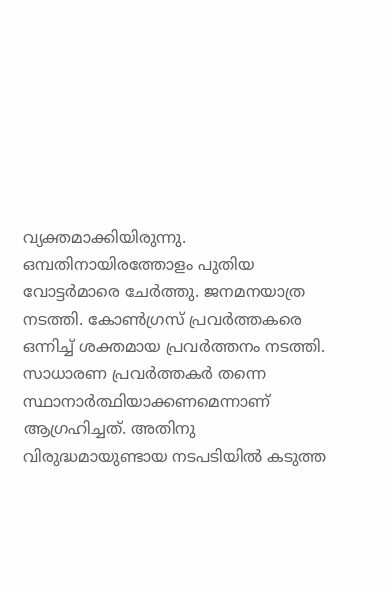വ്യക്തമാക്കിയിരുന്നു. ഒമ്പതിനായിരത്തോളം പുതിയ വോട്ടര്‍മാരെ ചേര്‍ത്തു. ജനമനയാത്ര നടത്തി. കോണ്‍ഗ്രസ് പ്രവര്‍ത്തകരെ ഒന്നിച്ച് ശക്തമായ പ്രവര്‍ത്തനം നടത്തി. സാധാരണ പ്രവര്‍ത്തകര്‍ തന്നെ സ്ഥാനാര്‍ത്ഥിയാക്കണമെന്നാണ് ആഗ്രഹിച്ചത്. അതിനു വിരുദ്ധമായുണ്ടായ നടപടിയില്‍ കടുത്ത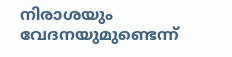നിരാശയും വേദനയുമുണ്ടെന്ന്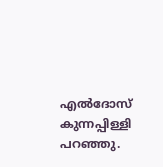എല്‍ദോസ് കുന്നപ്പിള്ളി പറഞ്ഞു.